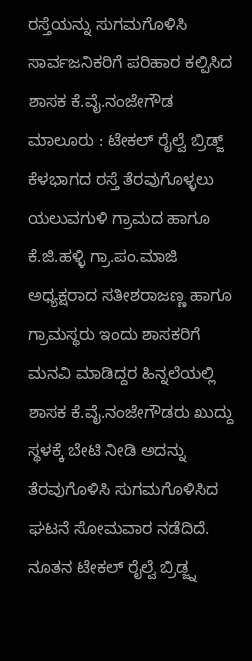ರಸ್ತೆಯನ್ನು ಸುಗಮಗೊಳಿಸಿ ಸಾರ್ವಜನಿಕರಿಗೆ ಪರಿಹಾರ ಕಲ್ಪಿಸಿದ ಶಾಸಕ ಕೆ.ವೈ.ನಂಜೇಗೌಡ ಮಾಲೂರು : ಟೇಕಲ್ ರೈಲ್ವೆ ಬ್ರಿಡ್ಜ್ ಕೆಳಭಾಗದ ರಸ್ತೆ ತೆರವುಗೊಳ್ಳಲು ಯಲುವಗುಳಿ ಗ್ರಾಮದ ಹಾಗೂ ಕೆ.ಜಿ.ಹಳ್ಳಿ ಗ್ರಾ.ಪಂ.ಮಾಜಿ ಅಧ್ಯಕ್ಷರಾದ ಸತೀಶರಾಜಣ್ಣ ಹಾಗೂ ಗ್ರಾಮಸ್ಥರು ಇಂದು ಶಾಸಕರಿಗೆ ಮನವಿ ಮಾಡಿದ್ದರ ಹಿನ್ನಲೆಯಲ್ಲಿ ಶಾಸಕ ಕೆ.ವೈ.ನಂಜೇಗೌಡರು ಖುದ್ದು ಸ್ಥಳಕ್ಕೆ ಬೇಟಿ ನೀಡಿ ಅದನ್ನು ತೆರವುಗೊಳಿಸಿ ಸುಗಮಗೊಳಿಸಿದ ಘಟನೆ ಸೋಮವಾರ ನಡೆದಿದೆ. ನೂತನ ಟೇಕಲ್ ರೈಲ್ವೆ ಬ್ರಿಡ್ಜ್ನ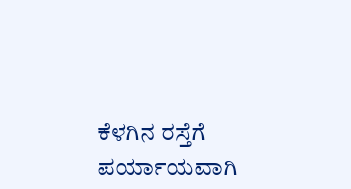ಕೆಳಗಿನ ರಸ್ತೆಗೆ ಪರ್ಯಾಯವಾಗಿ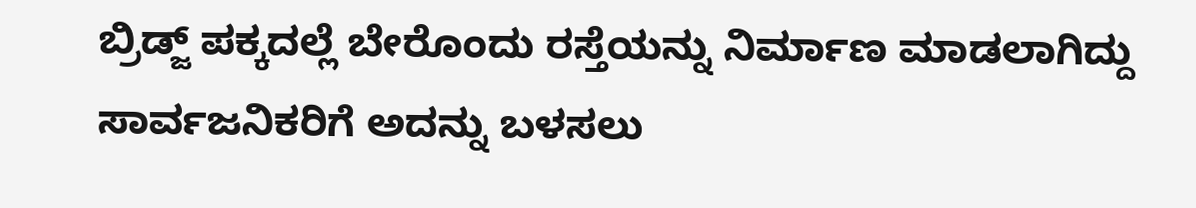ಬ್ರಿಡ್ಜ್ ಪಕ್ಕದಲ್ಲೆ ಬೇರೊಂದು ರಸ್ತೆಯನ್ನು ನಿರ್ಮಾಣ ಮಾಡಲಾಗಿದ್ದು ಸಾರ್ವಜನಿಕರಿಗೆ ಅದನ್ನು ಬಳಸಲು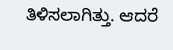ತಿಳಿಸಲಾಗಿತ್ತು. ಆದರೆ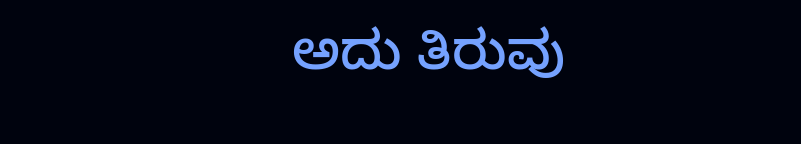ಅದು ತಿರುವು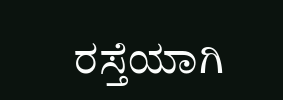ರಸ್ತೆಯಾಗಿ